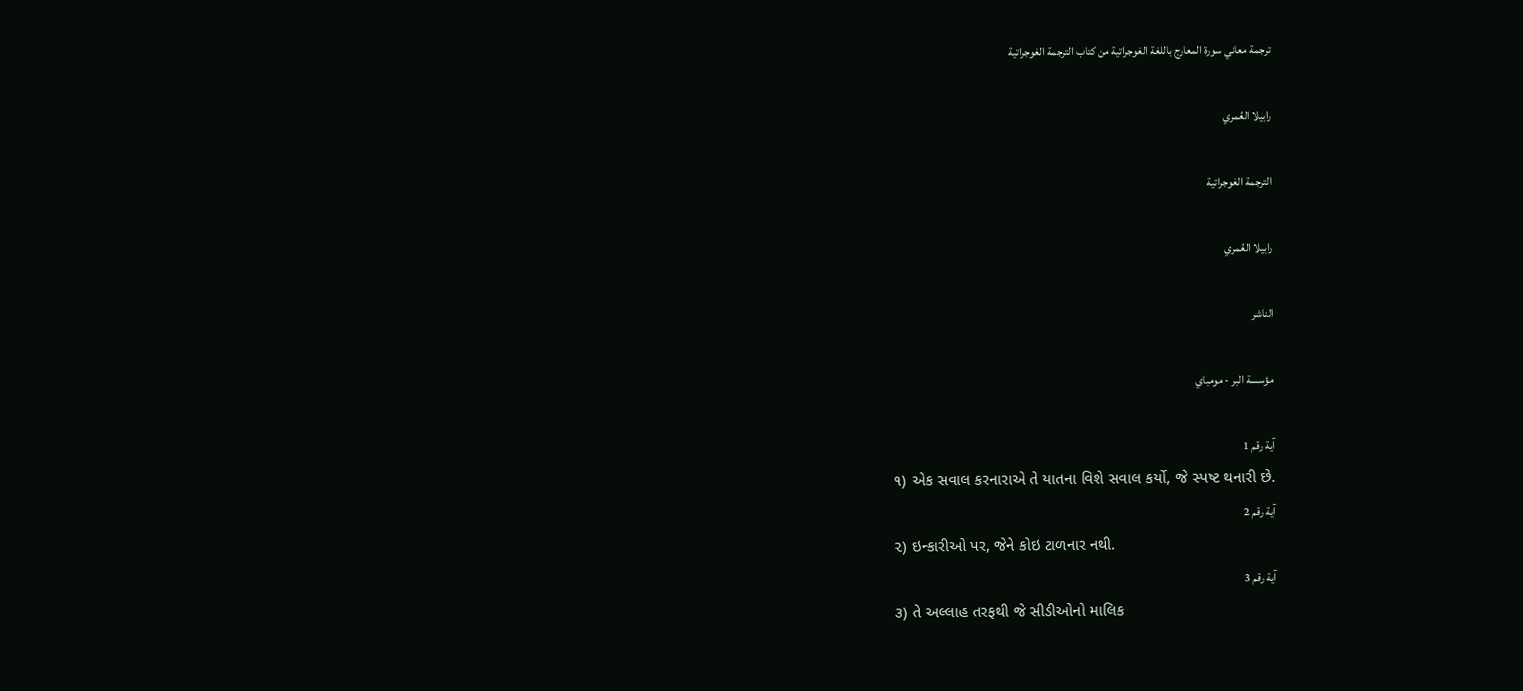ترجمة معاني سورة المعارج باللغة الغوجراتية من كتاب الترجمة الغوجراتية

رابيلا العُمري

الترجمة الغوجراتية

رابيلا العُمري

الناشر

مؤسسة البر - مومباي

آية رقم 1
૧) એક સવાલ કરનારાએ તે યાતના વિશે સવાલ કર્યો, જે સ્પષ્ટ થનારી છે.
آية رقم 2
૨) ઇન્કારીઓ પર, જેને કોઇ ટાળનાર નથી.
آية رقم 3
૩) તે અલ્લાહ તરફથી જે સીડીઓનો માલિક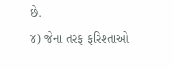છે.
૪) જેના તરફ ફરિશ્તાઓ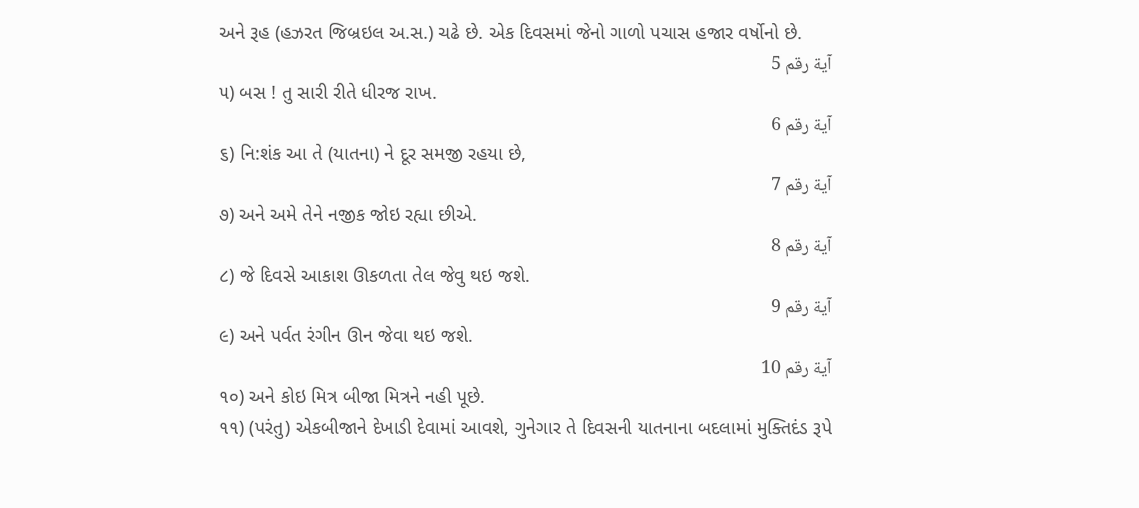અને રૂહ (હઝરત જિબ્રઇલ અ.સ.) ચઢે છે. એક દિવસમાં જેનો ગાળો પચાસ હજાર વર્ષોનો છે.
آية رقم 5
૫) બસ ! તુ સારી રીતે ધીરજ રાખ.
آية رقم 6
૬) નિ:શંક આ તે (યાતના) ને દૂર સમજી રહયા છે,
آية رقم 7
૭) અને અમે તેને નજીક જોઇ રહ્યા છીએ.
آية رقم 8
૮) જે દિવસે આકાશ ઊકળતા તેલ જેવુ થઇ જશે.
آية رقم 9
૯) અને પર્વત રંગીન ઊન જેવા થઇ જશે.
آية رقم 10
૧૦) અને કોઇ મિત્ર બીજા મિત્રને નહી પૂછે.
૧૧) (પરંતુ) એકબીજાને દેખાડી દેવામાં આવશે, ગુનેગાર તે દિવસની યાતનાના બદલામાં મુક્તિદંડ રૂપે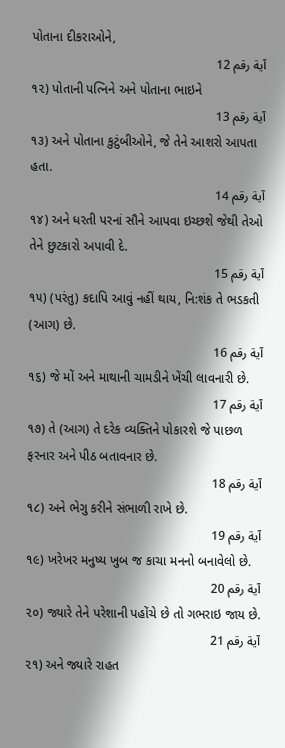પોતાના દીકરાઓને,
آية رقم 12
૧૨) પોતાની પત્નિને અને પોતાના ભાઇને
آية رقم 13
૧૩) અને પોતાના કુટુંબીઓને, જે તેને આશરો આપતા હતા.
آية رقم 14
૧૪) અને ધરતી પરનાં સૌને આપવા ઇચ્છશે જેથી તેઓ તેને છુટકારો અપાવી દે.
آية رقم 15
૧૫) (પરંતુ) કદાપિ આવું નહીં થાય, નિ:શંક તે ભડકતી (આગ) છે.
آية رقم 16
૧૬) જે મોં અને માથાની ચામડીને ખેંચી લાવનારી છે.
آية رقم 17
૧૭) તે (આગ) તે દરેક વ્યક્તિને પોકારશે જે પાછળ ફરનાર અને પીઠ બતાવનાર છે.
آية رقم 18
૧૮) અને ભેગુ કરીને સંભાળી રાખે છે.
آية رقم 19
૧૯) ખરેખર મનુષ્ય ખુબ જ કાચા મનનો બનાવેલો છે.
آية رقم 20
૨૦) જ્યારે તેને પરેશાની પહોંચે છે તો ગભરાઇ જાય છે.
آية رقم 21
૨૧) અને જ્યારે રાહત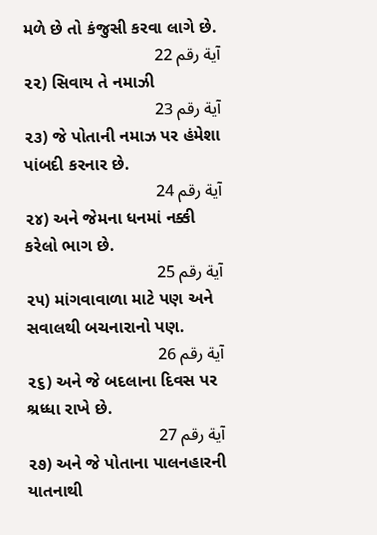મળે છે તો કંજુસી કરવા લાગે છે.
آية رقم 22
૨૨) સિવાય તે નમાઝી
آية رقم 23
૨૩) જે પોતાની નમાઝ પર હંમેશા પાંબદી કરનાર છે.
آية رقم 24
૨૪) અને જેમના ધનમાં નક્કી કરેલો ભાગ છે.
آية رقم 25
૨૫) માંગવાવાળા માટે પણ અને સવાલથી બચનારાનો પણ.
آية رقم 26
૨૬) અને જે બદલાના દિવસ પર શ્રધ્ધા રાખે છે.
آية رقم 27
૨૭) અને જે પોતાના પાલનહારની યાતનાથી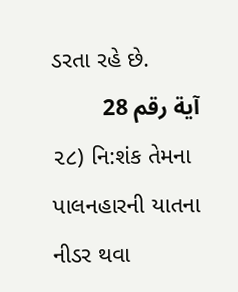ડરતા રહે છે.
آية رقم 28
૨૮) નિ:શંક તેમના પાલનહારની યાતના નીડર થવા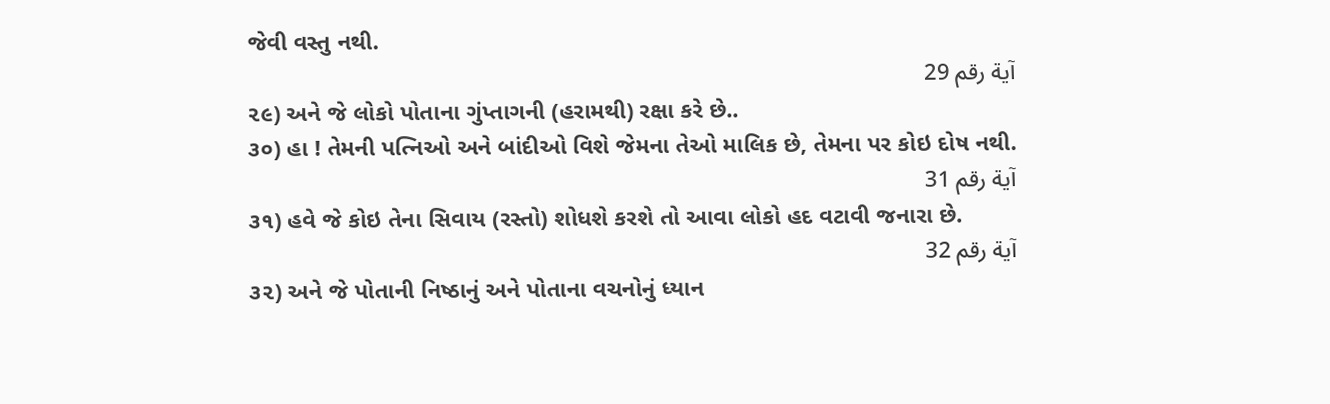જેવી વસ્તુ નથી.
آية رقم 29
૨૯) અને જે લોકો પોતાના ગુંપ્તાગની (હરામથી) રક્ષા કરે છે..
૩૦) હા ! તેમની પત્નિઓ અને બાંદીઓ વિશે જેમના તેઓ માલિક છે, તેમના પર કોઇ દોષ નથી.
آية رقم 31
૩૧) હવે જે કોઇ તેના સિવાય (રસ્તો) શોધશે કરશે તો આવા લોકો હદ વટાવી જનારા છે.
آية رقم 32
૩૨) અને જે પોતાની નિષ્ઠાનું અને પોતાના વચનોનું ધ્યાન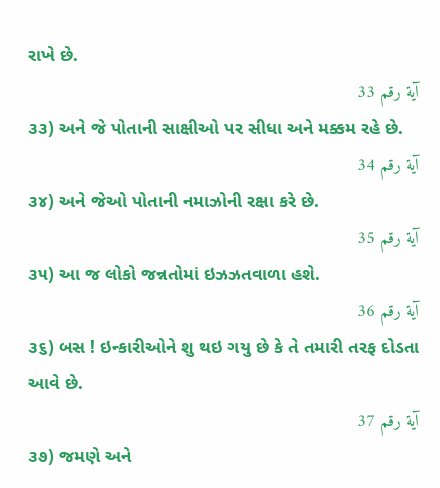રાખે છે.
آية رقم 33
૩૩) અને જે પોતાની સાક્ષીઓ પર સીધા અને મક્કમ રહે છે.
آية رقم 34
૩૪) અને જેઓ પોતાની નમાઝોની રક્ષા કરે છે.
آية رقم 35
૩૫) આ જ લોકો જન્નતોમાં ઇઝઝતવાળા હશે.
آية رقم 36
૩૬) બસ ! ઇન્કારીઓને શુ થઇ ગયુ છે કે તે તમારી તરફ દોડતા આવે છે.
آية رقم 37
૩૭) જમણે અને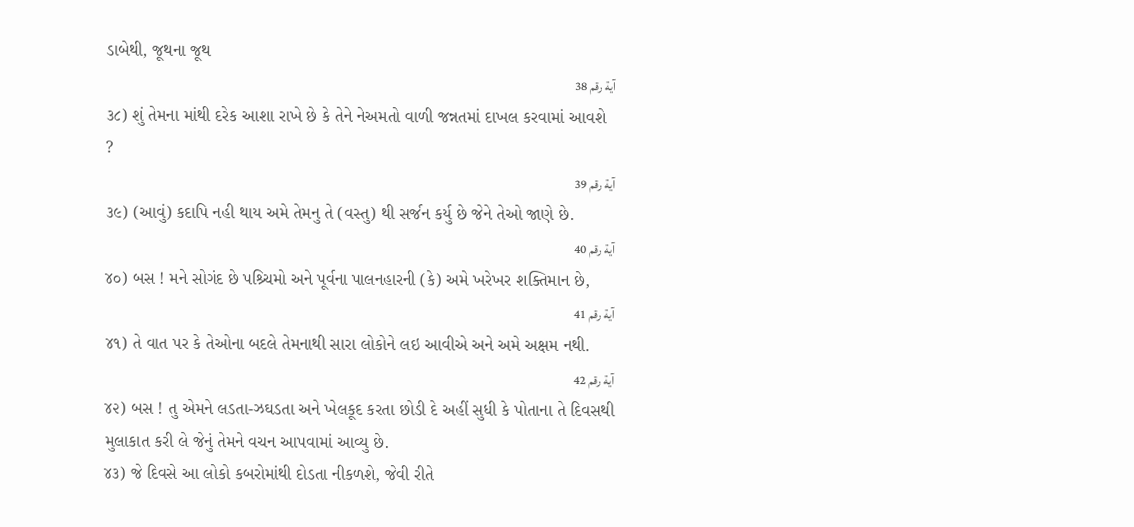ડાબેથી, જૂથના જૂથ
آية رقم 38
૩૮) શું તેમના માંથી દરેક આશા રાખે છે કે તેને નેઅમતો વાળી જન્નતમાં દાખલ કરવામાં આવશે ?
آية رقم 39
૩૯) (આવું) કદાપિ નહી થાય અમે તેમનુ તે (વસ્તુ) થી સર્જન કર્યુ છે જેને તેઓ જાણે છે.
آية رقم 40
૪૦) બસ ! મને સોગંદ છે પશ્ર્ચિમો અને પૂર્વના પાલનહારની (કે) અમે ખરેખર શક્તિમાન છે,
آية رقم 41
૪૧) તે વાત પર કે તેઓના બદલે તેમનાથી સારા લોકોને લઇ આવીએ અને અમે અક્ષમ નથી.
آية رقم 42
૪૨) બસ ! તુ એમને લડતા-ઝઘડતા અને ખેલકૂદ કરતા છોડી દે અહીં સુધી કે પોતાના તે દિવસથી મુલાકાત કરી લે જેનું તેમને વચન આપવામાં આવ્યુ છે.
૪૩) જે દિવસે આ લોકો કબરોમાંથી દોડતા નીકળશે, જેવી રીતે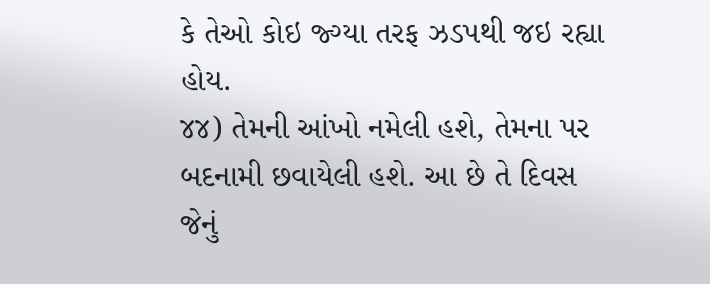કે તેઓ કોઇ જ્ગ્યા તરફ ઝડપથી જઇ રહ્યા હોય.
૪૪) તેમની આંખો નમેલી હશે, તેમના પર બદનામી છવાયેલી હશે. આ છે તે દિવસ જેનું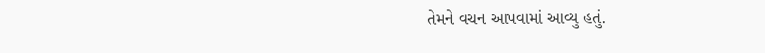તેમને વચન આપવામાં આવ્યુ હતું.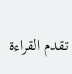تقدم القراءة